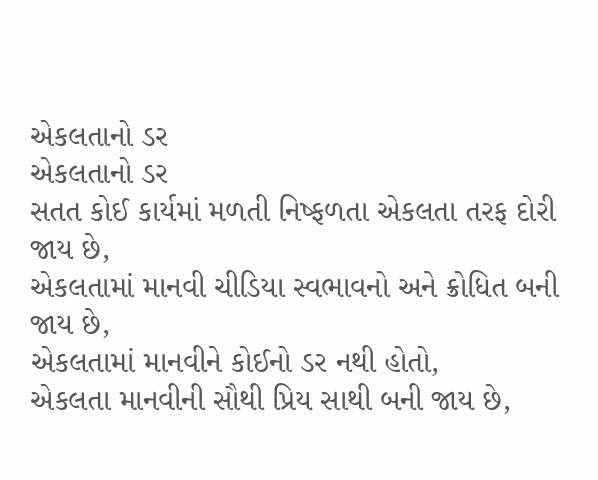એકલતાનો ડર
એકલતાનો ડર
સતત કોઈ કાર્યમાં મળતી નિષ્ફળતા એકલતા તરફ દોરી જાય છે,
એકલતામાં માનવી ચીડિયા સ્વભાવનો અને ક્રોધિત બની જાય છે,
એકલતામાં માનવીને કોઈનો ડર નથી હોતો,
એકલતા માનવીની સૌથી પ્રિય સાથી બની જાય છે,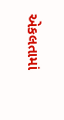એકલતામાં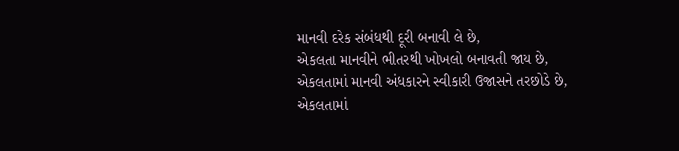માનવી દરેક સંબંધથી દૂરી બનાવી લે છે,
એકલતા માનવીને ભીતરથી ખોખલો બનાવતી જાય છે,
એકલતામાં માનવી અંધકારને સ્વીકારી ઉજાસને તરછોડે છે,
એકલતામાં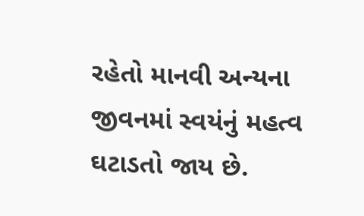રહેતો માનવી અન્યના જીવનમાં સ્વયંનું મહત્વ ઘટાડતો જાય છે.